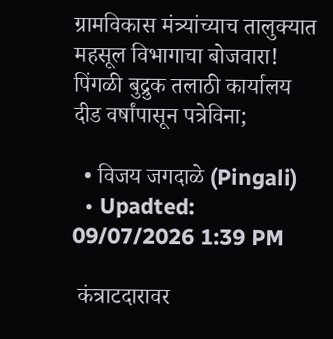ग्रामविकास मंत्र्यांच्याच तालुक्यात महसूल विभागाचा बोजवारा! पिंगळी बुद्रुक तलाठी कार्यालय दीड वर्षांपासून पत्रेविना;

  • विजय जगदाळे (Pingali)
  • Upadted: 09/07/2026 1:39 PM

 कंत्राटदारावर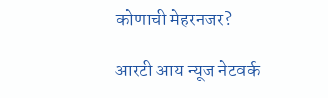कोणाची मेहरनजर?

आरटी आय न्यूज नेटवर्क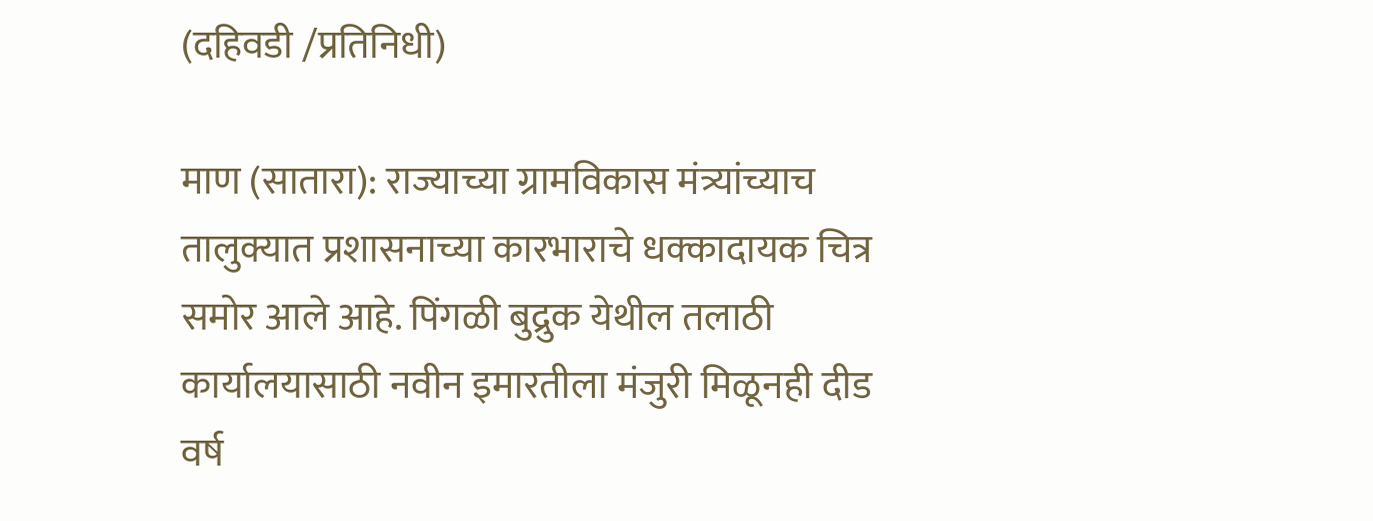(दहिवडी /प्रतिनिधी)

माण (सातारा): राज्याच्या ग्रामविकास मंत्र्यांच्याच तालुक्यात प्रशासनाच्या कारभाराचे धक्कादायक चित्र समोर आले आहे. पिंगळी बुद्रुक येथील तलाठी कार्यालयासाठी नवीन इमारतीला मंजुरी मिळूनही दीड वर्ष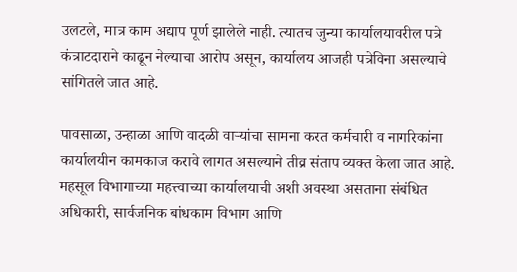उलटले, मात्र काम अद्याप पूर्ण झालेले नाही. त्यातच जुन्या कार्यालयावरील पत्रे कंत्राटदाराने काढून नेल्याचा आरोप असून, कार्यालय आजही पत्रेविना असल्याचे सांगितले जात आहे.

पावसाळा, उन्हाळा आणि वादळी वाऱ्यांचा सामना करत कर्मचारी व नागरिकांना कार्यालयीन कामकाज करावे लागत असल्याने तीव्र संताप व्यक्त केला जात आहे. महसूल विभागाच्या महत्त्वाच्या कार्यालयाची अशी अवस्था असताना संबंधित अधिकारी, सार्वजनिक बांधकाम विभाग आणि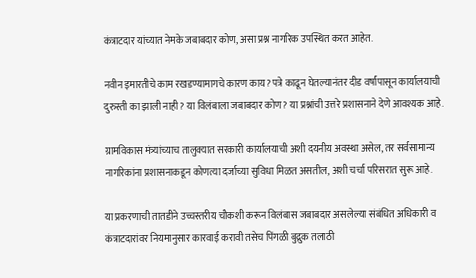कंत्राटदार यांच्यात नेमके जबाबदार कोण, असा प्रश्न नागरिक उपस्थित करत आहेत.

नवीन इमारतीचे काम रखडण्यामागचे कारण काय? पत्रे काढून घेतल्यानंतर दीड वर्षांपासून कार्यालयाची दुरुस्ती का झाली नाही? या विलंबाला जबाबदार कोण? या प्रश्नांची उत्तरे प्रशासनाने देणे आवश्यक आहे.

ग्रामविकास मंत्र्यांच्याच तालुक्यात सरकारी कार्यालयाची अशी दयनीय अवस्था असेल, तर सर्वसामान्य नागरिकांना प्रशासनाकडून कोणत्या दर्जाच्या सुविधा मिळत असतील, अशी चर्चा परिसरात सुरू आहे.

या प्रकरणाची तातडीने उच्चस्तरीय चौकशी करून विलंबास जबाबदार असलेल्या संबंधित अधिकारी व कंत्राटदारांवर नियमानुसार कारवाई करावी तसेच पिंगळी बुद्रुक तलाठी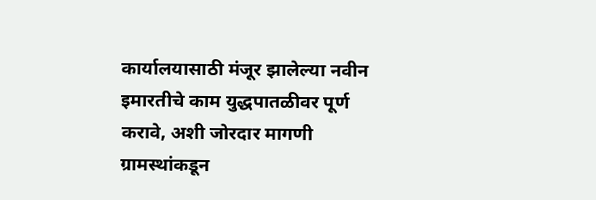कार्यालयासाठी मंजूर झालेल्या नवीन इमारतीचे काम युद्धपातळीवर पूर्ण करावे, अशी जोरदार मागणी ग्रामस्थांकडून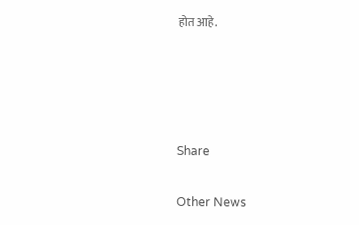होत आहे.




Share

Other News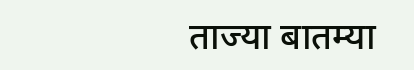ताज्या बातम्या